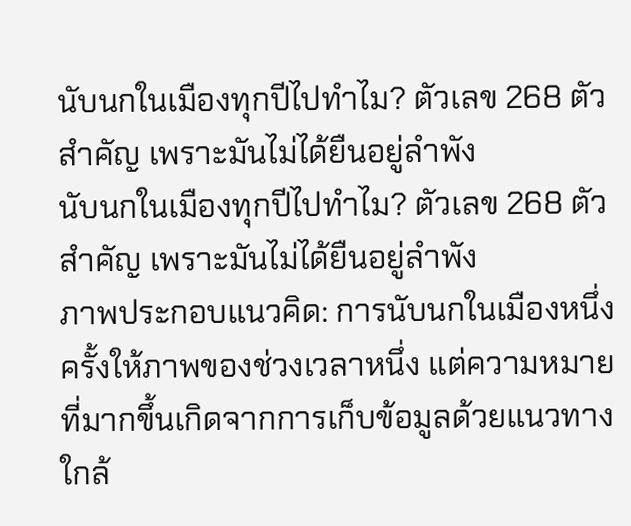นับนกในเมืองทุกปีไปทำไม? ตัวเลข 268 ตัวสำคัญ เพราะมันไม่ได้ยืนอยู่ลำพัง
นับนกในเมืองทุกปีไปทำไม? ตัวเลข 268 ตัวสำคัญ เพราะมันไม่ได้ยืนอยู่ลำพัง
ภาพประกอบแนวคิด: การนับนกในเมืองหนึ่งครั้งให้ภาพของช่วงเวลาหนึ่ง แต่ความหมายที่มากขึ้นเกิดจากการเก็บข้อมูลด้วยแนวทางใกล้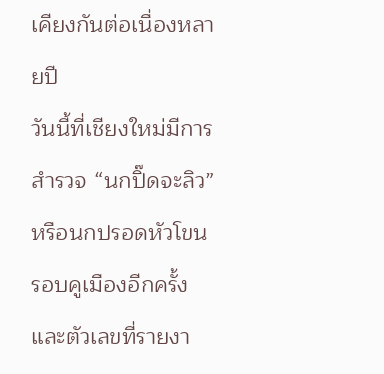เคียงกันต่อเนื่องหลายปี
วันนี้ที่เชียงใหม่มีการสำรวจ “นกปิ๊ดจะลิว” หรือนกปรอดหัวโขน รอบคูเมืองอีกครั้ง และตัวเลขที่รายงา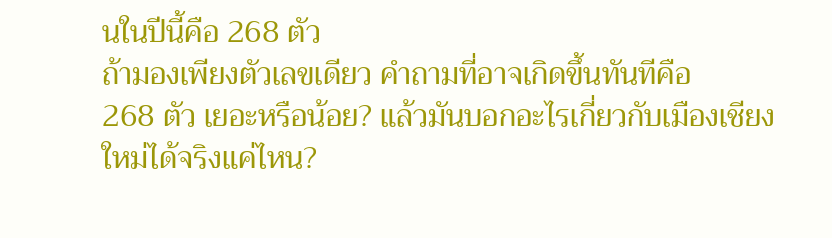นในปีนี้คือ 268 ตัว
ถ้ามองเพียงตัวเลขเดียว คำถามที่อาจเกิดขึ้นทันทีคือ
268 ตัว เยอะหรือน้อย? แล้วมันบอกอะไรเกี่ยวกับเมืองเชียงใหม่ได้จริงแค่ไหน?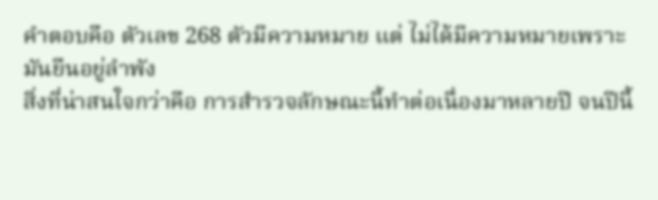คำตอบคือ ตัวเลข 268 ตัวมีความหมาย แต่ ไม่ได้มีความหมายเพราะมันยืนอยู่ลำพัง
สิ่งที่น่าสนใจกว่าคือ การสำรวจลักษณะนี้ทำต่อเนื่องมาหลายปี จนปีนี้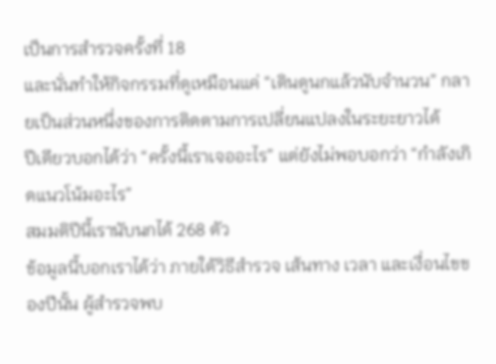เป็นการสำรวจครั้งที่ 18
และนั่นทำให้กิจกรรมที่ดูเหมือนแค่ “เดินดูนกแล้วนับจำนวน” กลายเป็นส่วนหนึ่งของการติดตามการเปลี่ยนแปลงในระยะยาวได้
ปีเดียวบอกได้ว่า “ครั้งนี้เราเจออะไร” แต่ยังไม่พอบอกว่า “กำลังเกิดแนวโน้มอะไร”
สมมติปีนี้เรานับนกได้ 268 ตัว
ข้อมูลนี้บอกเราได้ว่า ภายใต้วิธีสำรวจ เส้นทาง เวลา และเงื่อนไขของปีนั้น ผู้สำรวจพบ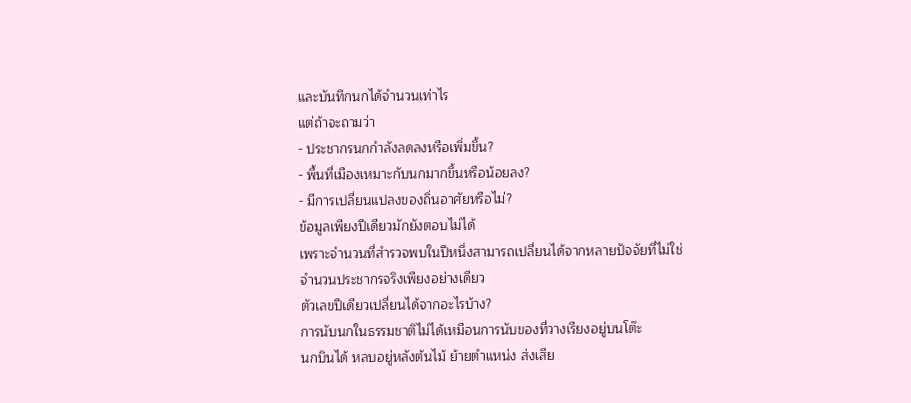และบันทึกนกได้จำนวนเท่าไร
แต่ถ้าจะถามว่า
- ประชากรนกกำลังลดลงหรือเพิ่มขึ้น?
- พื้นที่เมืองเหมาะกับนกมากขึ้นหรือน้อยลง?
- มีการเปลี่ยนแปลงของถิ่นอาศัยหรือไม่?
ข้อมูลเพียงปีเดียวมักยังตอบไม่ได้
เพราะจำนวนที่สำรวจพบในปีหนึ่งสามารถเปลี่ยนได้จากหลายปัจจัยที่ไม่ใช่จำนวนประชากรจริงเพียงอย่างเดียว
ตัวเลขปีเดียวเปลี่ยนได้จากอะไรบ้าง?
การนับนกในธรรมชาติไม่ได้เหมือนการนับของที่วางเรียงอยู่บนโต๊ะ
นกบินได้ หลบอยู่หลังต้นไม้ ย้ายตำแหน่ง ส่งเสีย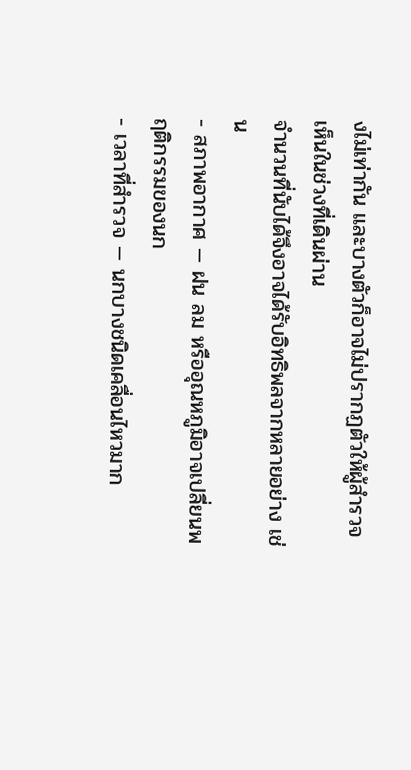งไม่เท่ากัน และบางตัวก็อาจไม่ปรากฏตัวให้ผู้สำรวจเห็นในช่วงที่เดินผ่าน
จำนวนที่นับได้จึงอาจได้รับอิทธิพลจากหลายอย่าง เช่น
- สภาพอากาศ — ฝน ลม หรืออุณหภูมิอาจเปลี่ยนพฤติกรรมของนก
- เวลาที่สำรวจ — นกบางชนิดเคลื่อนไหวมาก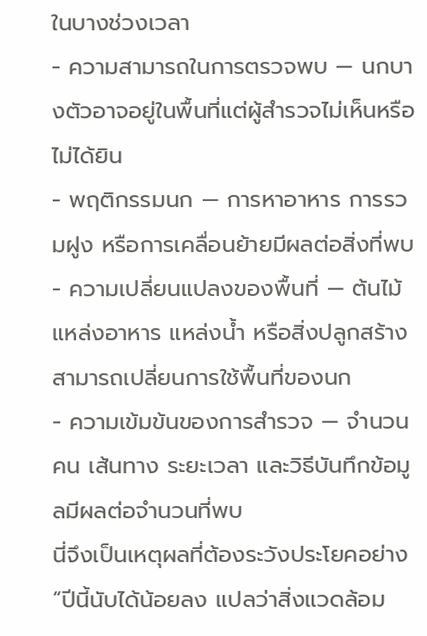ในบางช่วงเวลา
- ความสามารถในการตรวจพบ — นกบางตัวอาจอยู่ในพื้นที่แต่ผู้สำรวจไม่เห็นหรือไม่ได้ยิน
- พฤติกรรมนก — การหาอาหาร การรวมฝูง หรือการเคลื่อนย้ายมีผลต่อสิ่งที่พบ
- ความเปลี่ยนแปลงของพื้นที่ — ต้นไม้ แหล่งอาหาร แหล่งน้ำ หรือสิ่งปลูกสร้างสามารถเปลี่ยนการใช้พื้นที่ของนก
- ความเข้มข้นของการสำรวจ — จำนวนคน เส้นทาง ระยะเวลา และวิธีบันทึกข้อมูลมีผลต่อจำนวนที่พบ
นี่จึงเป็นเหตุผลที่ต้องระวังประโยคอย่าง
“ปีนี้นับได้น้อยลง แปลว่าสิ่งแวดล้อม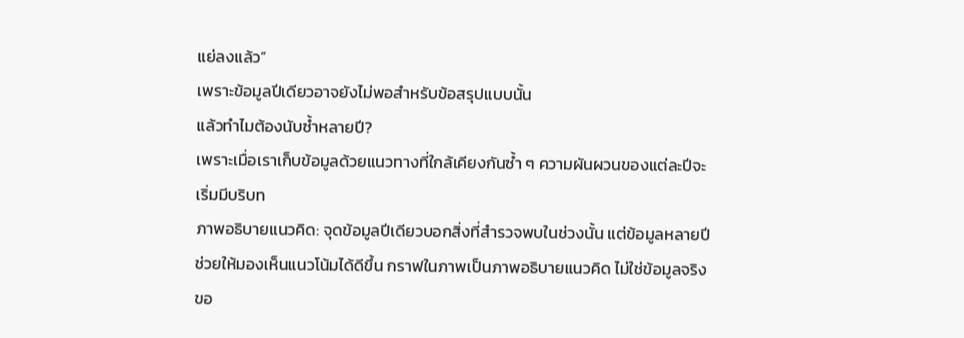แย่ลงแล้ว”
เพราะข้อมูลปีเดียวอาจยังไม่พอสำหรับข้อสรุปแบบนั้น
แล้วทำไมต้องนับซ้ำหลายปี?
เพราะเมื่อเราเก็บข้อมูลด้วยแนวทางที่ใกล้เคียงกันซ้ำ ๆ ความผันผวนของแต่ละปีจะเริ่มมีบริบท
ภาพอธิบายแนวคิด: จุดข้อมูลปีเดียวบอกสิ่งที่สำรวจพบในช่วงนั้น แต่ข้อมูลหลายปีช่วยให้มองเห็นแนวโน้มได้ดีขึ้น กราฟในภาพเป็นภาพอธิบายแนวคิด ไม่ใช่ข้อมูลจริงขอ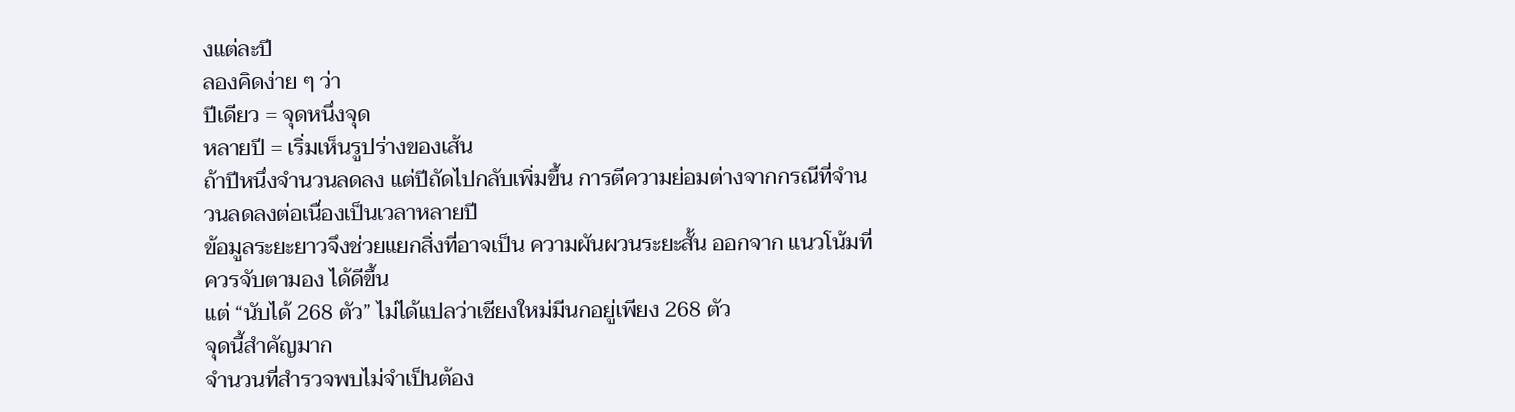งแต่ละปี
ลองคิดง่าย ๆ ว่า
ปีเดียว = จุดหนึ่งจุด
หลายปี = เริ่มเห็นรูปร่างของเส้น
ถ้าปีหนึ่งจำนวนลดลง แต่ปีถัดไปกลับเพิ่มขึ้น การตีความย่อมต่างจากกรณีที่จำนวนลดลงต่อเนื่องเป็นเวลาหลายปี
ข้อมูลระยะยาวจึงช่วยแยกสิ่งที่อาจเป็น ความผันผวนระยะสั้น ออกจาก แนวโน้มที่ควรจับตามอง ได้ดีขึ้น
แต่ “นับได้ 268 ตัว” ไม่ได้แปลว่าเชียงใหม่มีนกอยู่เพียง 268 ตัว
จุดนี้สำคัญมาก
จำนวนที่สำรวจพบไม่จำเป็นต้อง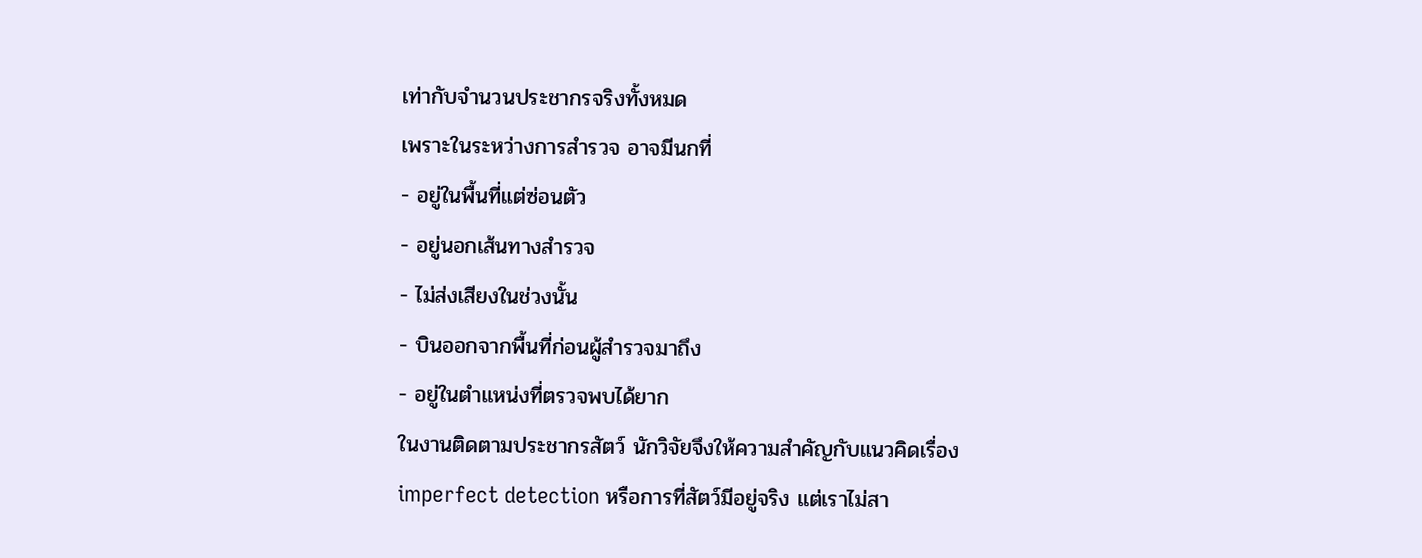เท่ากับจำนวนประชากรจริงทั้งหมด
เพราะในระหว่างการสำรวจ อาจมีนกที่
- อยู่ในพื้นที่แต่ซ่อนตัว
- อยู่นอกเส้นทางสำรวจ
- ไม่ส่งเสียงในช่วงนั้น
- บินออกจากพื้นที่ก่อนผู้สำรวจมาถึง
- อยู่ในตำแหน่งที่ตรวจพบได้ยาก
ในงานติดตามประชากรสัตว์ นักวิจัยจึงให้ความสำคัญกับแนวคิดเรื่อง imperfect detection หรือการที่สัตว์มีอยู่จริง แต่เราไม่สา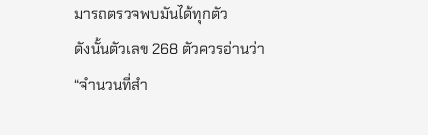มารถตรวจพบมันได้ทุกตัว
ดังนั้นตัวเลข 268 ตัวควรอ่านว่า
“จำนวนที่สำ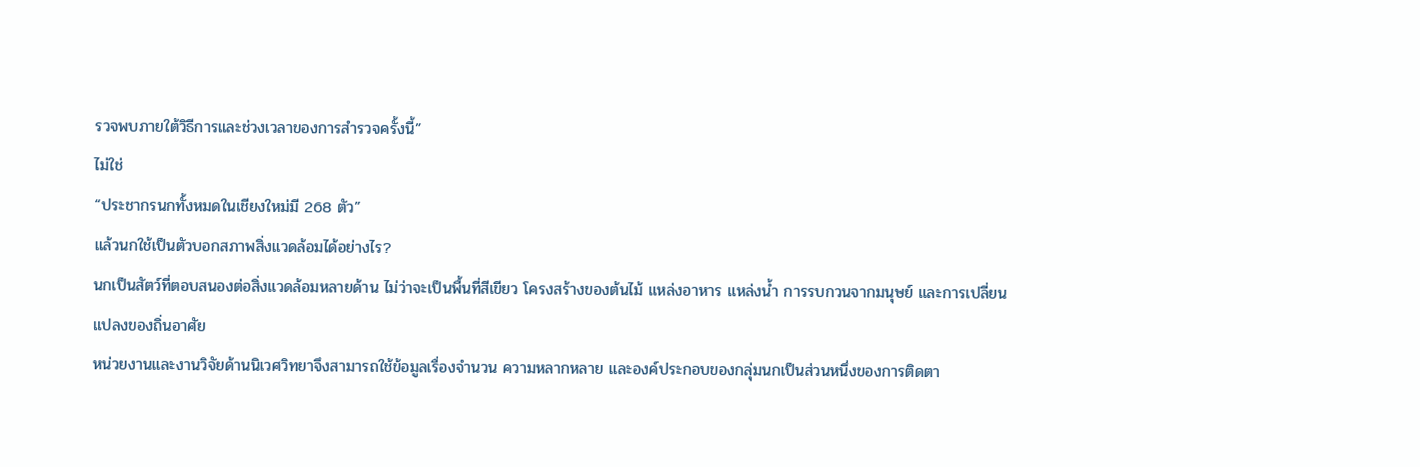รวจพบภายใต้วิธีการและช่วงเวลาของการสำรวจครั้งนี้”
ไม่ใช่
“ประชากรนกทั้งหมดในเชียงใหม่มี 268 ตัว”
แล้วนกใช้เป็นตัวบอกสภาพสิ่งแวดล้อมได้อย่างไร?
นกเป็นสัตว์ที่ตอบสนองต่อสิ่งแวดล้อมหลายด้าน ไม่ว่าจะเป็นพื้นที่สีเขียว โครงสร้างของต้นไม้ แหล่งอาหาร แหล่งน้ำ การรบกวนจากมนุษย์ และการเปลี่ยนแปลงของถิ่นอาศัย
หน่วยงานและงานวิจัยด้านนิเวศวิทยาจึงสามารถใช้ข้อมูลเรื่องจำนวน ความหลากหลาย และองค์ประกอบของกลุ่มนกเป็นส่วนหนึ่งของการติดตา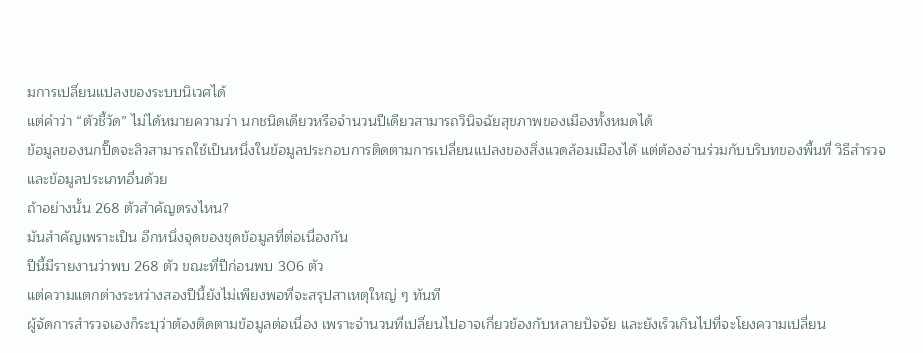มการเปลี่ยนแปลงของระบบนิเวศได้
แต่คำว่า “ตัวชี้วัด” ไม่ได้หมายความว่า นกชนิดเดียวหรือจำนวนปีเดียวสามารถวินิจฉัยสุขภาพของเมืองทั้งหมดได้
ข้อมูลของนกปิ๊ดจะลิวสามารถใช้เป็นหนึ่งในข้อมูลประกอบการติดตามการเปลี่ยนแปลงของสิ่งแวดล้อมเมืองได้ แต่ต้องอ่านร่วมกับบริบทของพื้นที่ วิธีสำรวจ และข้อมูลประเภทอื่นด้วย
ถ้าอย่างนั้น 268 ตัวสำคัญตรงไหน?
มันสำคัญเพราะเป็น อีกหนึ่งจุดของชุดข้อมูลที่ต่อเนื่องกัน
ปีนี้มีรายงานว่าพบ 268 ตัว ขณะที่ปีก่อนพบ 306 ตัว
แต่ความแตกต่างระหว่างสองปีนี้ยังไม่เพียงพอที่จะสรุปสาเหตุใหญ่ ๆ ทันที
ผู้จัดการสำรวจเองก็ระบุว่าต้องติดตามข้อมูลต่อเนื่อง เพราะจำนวนที่เปลี่ยนไปอาจเกี่ยวข้องกับหลายปัจจัย และยังเร็วเกินไปที่จะโยงความเปลี่ยน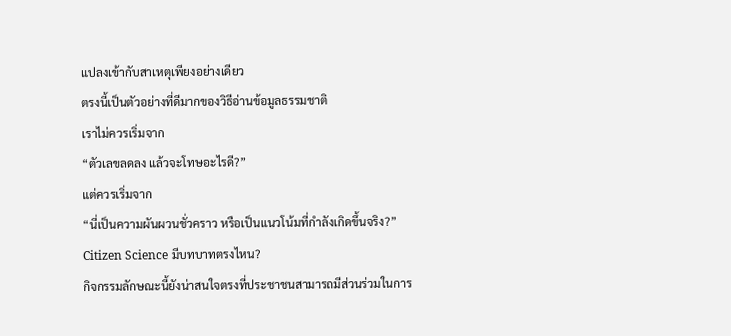แปลงเข้ากับสาเหตุเพียงอย่างเดียว
ตรงนี้เป็นตัวอย่างที่ดีมากของวิธีอ่านข้อมูลธรรมชาติ
เราไม่ควรเริ่มจาก
“ตัวเลขลดลง แล้วจะโทษอะไรดี?”
แต่ควรเริ่มจาก
“นี่เป็นความผันผวนชั่วคราว หรือเป็นแนวโน้มที่กำลังเกิดขึ้นจริง?”
Citizen Science มีบทบาทตรงไหน?
กิจกรรมลักษณะนี้ยังน่าสนใจตรงที่ประชาชนสามารถมีส่วนร่วมในการ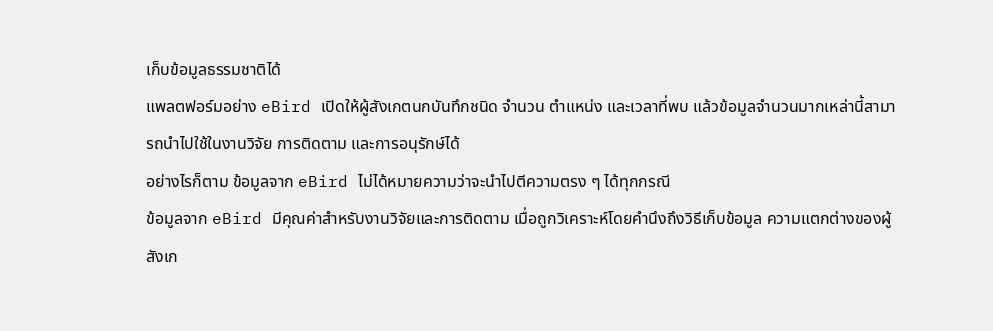เก็บข้อมูลธรรมชาติได้
แพลตฟอร์มอย่าง eBird เปิดให้ผู้สังเกตนกบันทึกชนิด จำนวน ตำแหน่ง และเวลาที่พบ แล้วข้อมูลจำนวนมากเหล่านี้สามารถนำไปใช้ในงานวิจัย การติดตาม และการอนุรักษ์ได้
อย่างไรก็ตาม ข้อมูลจาก eBird ไม่ได้หมายความว่าจะนำไปตีความตรง ๆ ได้ทุกกรณี
ข้อมูลจาก eBird มีคุณค่าสำหรับงานวิจัยและการติดตาม เมื่อถูกวิเคราะห์โดยคำนึงถึงวิธีเก็บข้อมูล ความแตกต่างของผู้สังเก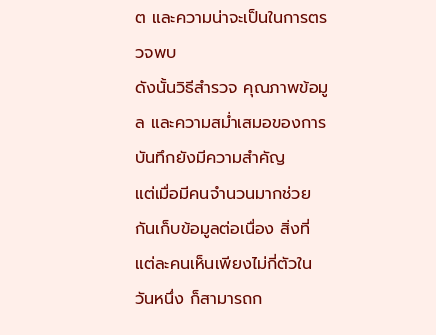ต และความน่าจะเป็นในการตรวจพบ
ดังนั้นวิธีสำรวจ คุณภาพข้อมูล และความสม่ำเสมอของการบันทึกยังมีความสำคัญ
แต่เมื่อมีคนจำนวนมากช่วยกันเก็บข้อมูลต่อเนื่อง สิ่งที่แต่ละคนเห็นเพียงไม่กี่ตัวในวันหนึ่ง ก็สามารถก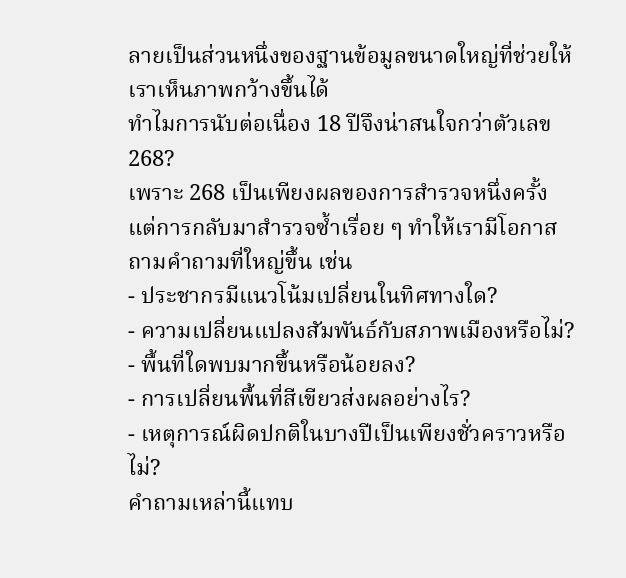ลายเป็นส่วนหนึ่งของฐานข้อมูลขนาดใหญ่ที่ช่วยให้เราเห็นภาพกว้างขึ้นได้
ทำไมการนับต่อเนื่อง 18 ปีจึงน่าสนใจกว่าตัวเลข 268?
เพราะ 268 เป็นเพียงผลของการสำรวจหนึ่งครั้ง
แต่การกลับมาสำรวจซ้ำเรื่อย ๆ ทำให้เรามีโอกาสถามคำถามที่ใหญ่ขึ้น เช่น
- ประชากรมีแนวโน้มเปลี่ยนในทิศทางใด?
- ความเปลี่ยนแปลงสัมพันธ์กับสภาพเมืองหรือไม่?
- พื้นที่ใดพบมากขึ้นหรือน้อยลง?
- การเปลี่ยนพื้นที่สีเขียวส่งผลอย่างไร?
- เหตุการณ์ผิดปกติในบางปีเป็นเพียงชั่วคราวหรือไม่?
คำถามเหล่านี้แทบ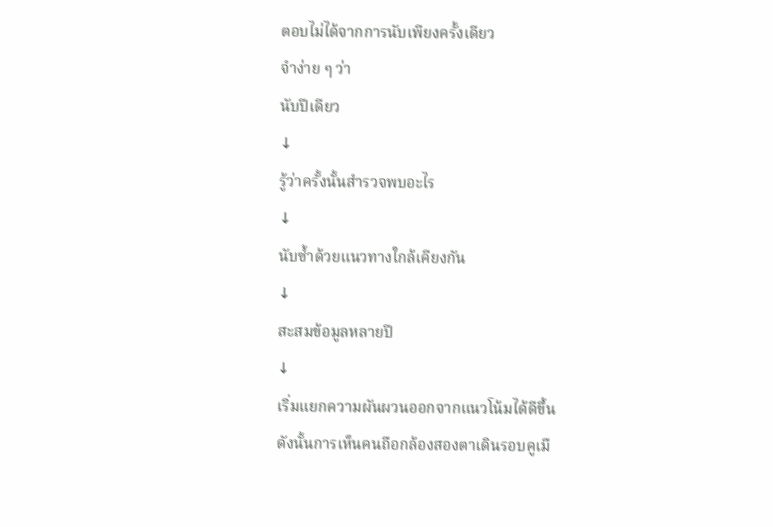ตอบไม่ได้จากการนับเพียงครั้งเดียว
จำง่าย ๆ ว่า
นับปีเดียว
↓
รู้ว่าครั้งนั้นสำรวจพบอะไร
↓
นับซ้ำด้วยแนวทางใกล้เคียงกัน
↓
สะสมข้อมูลหลายปี
↓
เริ่มแยกความผันผวนออกจากแนวโน้มได้ดีขึ้น
ดังนั้นการเห็นคนถือกล้องสองตาเดินรอบคูเมื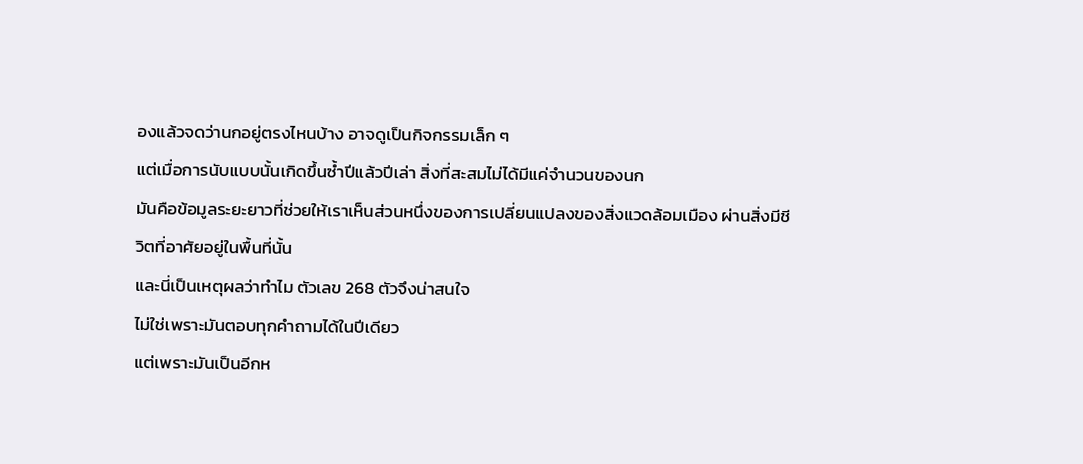องแล้วจดว่านกอยู่ตรงไหนบ้าง อาจดูเป็นกิจกรรมเล็ก ๆ
แต่เมื่อการนับแบบนั้นเกิดขึ้นซ้ำปีแล้วปีเล่า สิ่งที่สะสมไม่ได้มีแค่จำนวนของนก
มันคือข้อมูลระยะยาวที่ช่วยให้เราเห็นส่วนหนึ่งของการเปลี่ยนแปลงของสิ่งแวดล้อมเมือง ผ่านสิ่งมีชีวิตที่อาศัยอยู่ในพื้นที่นั้น
และนี่เป็นเหตุผลว่าทำไม ตัวเลข 268 ตัวจึงน่าสนใจ
ไม่ใช่เพราะมันตอบทุกคำถามได้ในปีเดียว
แต่เพราะมันเป็นอีกห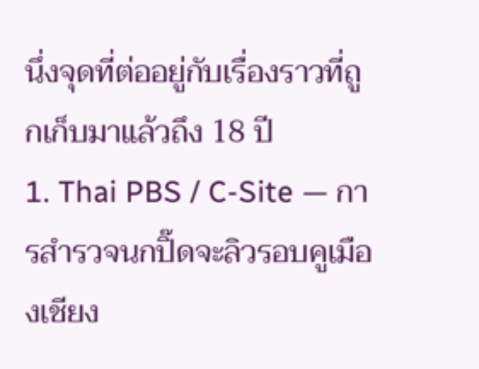นึ่งจุดที่ต่ออยู่กับเรื่องราวที่ถูกเก็บมาแล้วถึง 18 ปี
1. Thai PBS / C-Site — การสำรวจนกปิ๊ดจะลิวรอบคูเมืองเชียง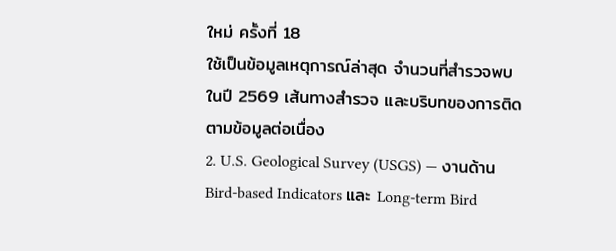ใหม่ ครั้งที่ 18
ใช้เป็นข้อมูลเหตุการณ์ล่าสุด จำนวนที่สำรวจพบในปี 2569 เส้นทางสำรวจ และบริบทของการติดตามข้อมูลต่อเนื่อง
2. U.S. Geological Survey (USGS) — งานด้าน Bird-based Indicators และ Long-term Bird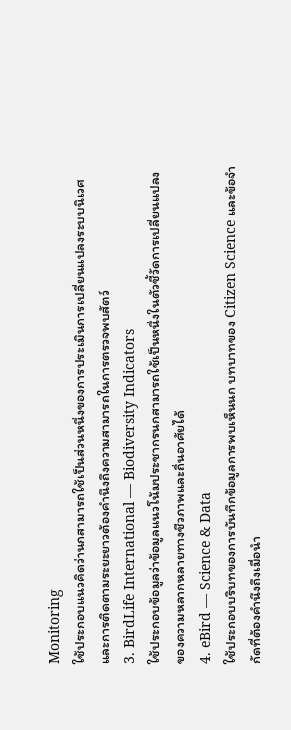Monitoring
ใช้ประกอบแนวคิดว่านกสามารถใช้เป็นส่วนหนึ่งของการประเมินการเปลี่ยนแปลงระบบนิเวศ และการติดตามระยะยาวต้องคำนึงถึงความสามารถในการตรวจพบสัตว์
3. BirdLife International — Biodiversity Indicators
ใช้ประกอบข้อมูลว่าข้อมูลแนวโน้มประชากรนกสามารถใช้เป็นหนึ่งในตัวชี้วัดการเปลี่ยนแปลงของความหลากหลายทางชีวภาพและถิ่นอาศัยได้
4. eBird — Science & Data
ใช้ประกอบบริบทของการบันทึกข้อมูลการพบเห็นนก บทบาทของ Citizen Science และข้อจำกัดที่ต้องคำนึงถึงเมื่อนำ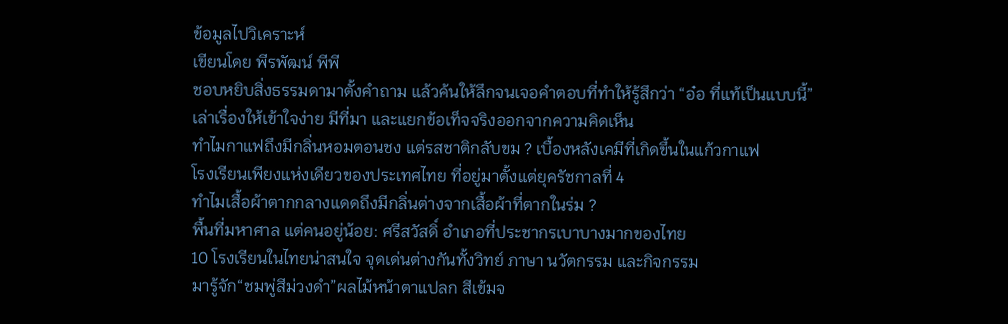ข้อมูลไปวิเคราะห์
เขียนโดย พีรพัฒน์ พีพี
ชอบหยิบสิ่งธรรมดามาตั้งคำถาม แล้วค้นให้ลึกจนเจอคำตอบที่ทำให้รู้สึกว่า “อ๋อ ที่แท้เป็นแบบนี้”
เล่าเรื่องให้เข้าใจง่าย มีที่มา และแยกข้อเท็จจริงออกจากความคิดเห็น
ทำไมกาแฟถึงมีกลิ่นหอมตอนชง แต่รสชาติกลับขม ? เบื้องหลังเคมีที่เกิดขึ้นในแก้วกาแฟ
โรงเรียนเพียงแห่งเดียวของประเทศไทย ที่อยู่มาตั้งแต่ยุครัชกาลที่ 4
ทำไมเสื้อผ้าตากกลางแดดถึงมีกลิ่นต่างจากเสื้อผ้าที่ตากในร่ม ?
พื้นที่มหาศาล แต่คนอยู่น้อย: ศรีสวัสดิ์ อำเภอที่ประชากรเบาบางมากของไทย
10 โรงเรียนในไทยน่าสนใจ จุดเด่นต่างกันทั้งวิทย์ ภาษา นวัตกรรม และกิจกรรม
มารู้จัก“ชมพู่สีม่วงดำ”ผลไม้หน้าตาแปลก สีเข้มจ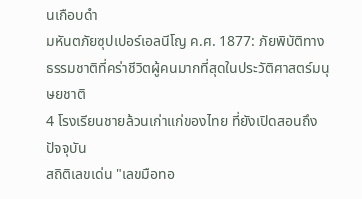นเกือบดำ
มหันตภัยซุปเปอร์เอลนีโญ ค.ศ. 1877: ภัยพิบัติทางธรรมชาติที่คร่าชีวิตผู้คนมากที่สุดในประวัติศาสตร์มนุษยชาติ
4 โรงเรียนชายล้วนเก่าแก่ของไทย ที่ยังเปิดสอนถึงปัจจุบัน
สถิติเลขเด่น "เลขมือทอ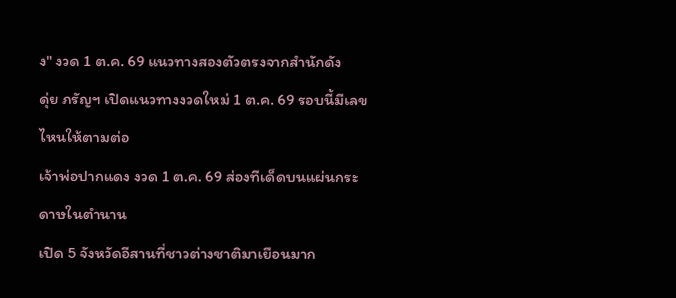ง" งวด 1 ต.ค. 69 แนวทางสองตัวตรงจากสำนักดัง
ดุ่ย ภรัญฯ เปิดแนวทางงวดใหม่ 1 ต.ค. 69 รอบนี้มีเลขไหนให้ตามต่อ
เจ้าพ่อปากแดง งวด 1 ต.ค. 69 ส่องทีเด็ดบนแผ่นกระดาษในตำนาน
เปิด 5 จังหวัดอีสานที่ชาวต่างชาติมาเยือนมาก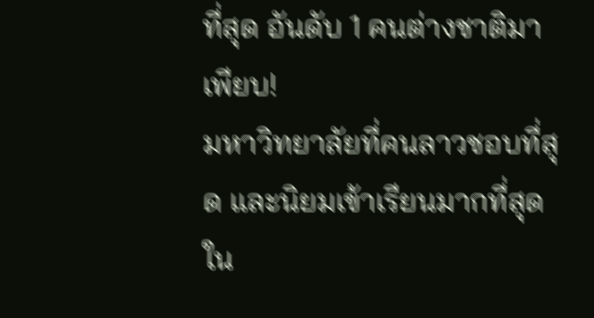ที่สุด อันดับ 1 คนต่างชาติมาเพียบ!
มหาวิทยาลัยที่คนลาวชอบที่สุด และนิยมเข้าเรียนมากที่สุดใน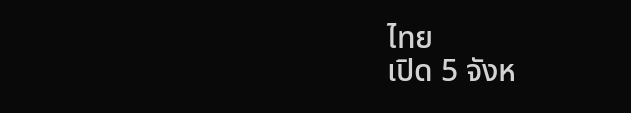ไทย
เปิด 5 จังห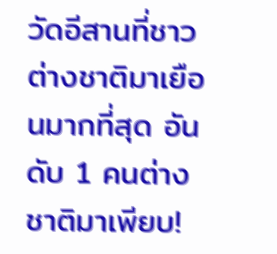วัดอีสานที่ชาวต่างชาติมาเยือนมากที่สุด อันดับ 1 คนต่างชาติมาเพียบ!